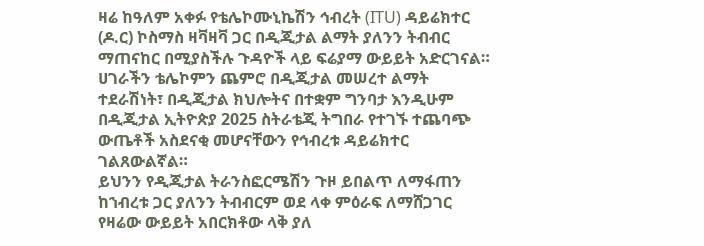ዛሬ ከዓለም አቀፉ የቴሌኮሙኒኬሽን ኅብረት (ITU) ዳይሬክተር (ዶ.ር) ኮስማስ ዛቫዛቫ ጋር በዲጂታል ልማት ያለንን ትብብር ማጠናከር በሚያስችሉ ጉዳዮች ላይ ፍሬያማ ውይይት አድርገናል።
ሀገራችን ቴሌኮምን ጨምሮ በዲጂታል መሠረተ ልማት ተደራሽነት፣ በዲጂታል ክህሎትና በተቋም ግንባታ እንዲሁም በዲጂታል ኢትዮጵያ 2025 ስትራቴጂ ትግበራ የተገኙ ተጨባጭ ውጤቶች አስደናቂ መሆናቸውን የኅብረቱ ዳይሬክተር ገልጸውልኛል።
ይህንን የዲጂታል ትራንስፎርሜሽን ጉዞ ይበልጥ ለማፋጠን ከኀብረቱ ጋር ያለንን ትብብርም ወደ ላቀ ምዕራፍ ለማሸጋገር የዛሬው ውይይት አበርክቶው ላቅ ያለ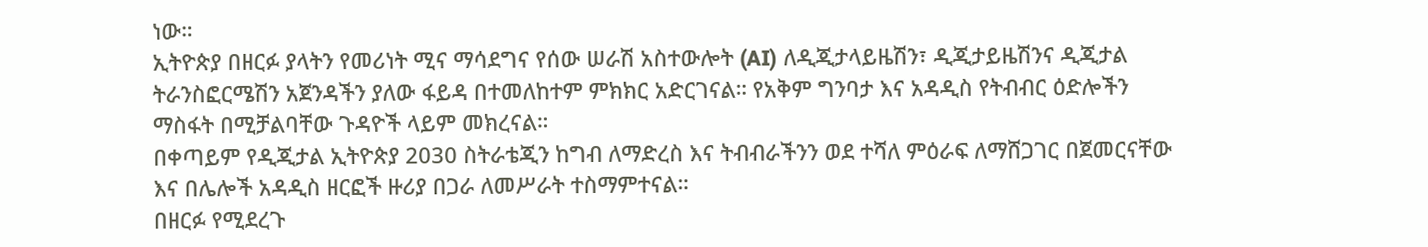ነው።
ኢትዮጵያ በዘርፉ ያላትን የመሪነት ሚና ማሳደግና የሰው ሠራሽ አስተውሎት (AI) ለዲጂታላይዜሽን፣ ዲጂታይዜሽንና ዲጂታል ትራንስፎርሜሽን አጀንዳችን ያለው ፋይዳ በተመለከተም ምክክር አድርገናል። የአቅም ግንባታ እና አዳዲስ የትብብር ዕድሎችን ማስፋት በሚቻልባቸው ጉዳዮች ላይም መክረናል።
በቀጣይም የዲጂታል ኢትዮጵያ 2030 ስትራቴጂን ከግብ ለማድረስ እና ትብብራችንን ወደ ተሻለ ምዕራፍ ለማሸጋገር በጀመርናቸው እና በሌሎች አዳዲስ ዘርፎች ዙሪያ በጋራ ለመሥራት ተስማምተናል።
በዘርፉ የሚደረጉ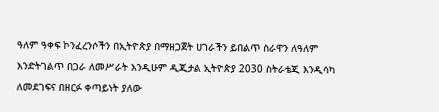ዓለም ዓቀፍ ኮንፈረንሶችን በኢትዮጵያ በማዘጋጀት ሀገራችን ይበልጥ ስራዋን ለዓለም እንድትገልጥ በጋራ ለመሥራት እንዲሁም ዲጂታል ኢትዮጵያ 2030 ስትራቴጂ እንዲሳካ ለመደገፍና በዘርፉ ቀጣይነት ያለው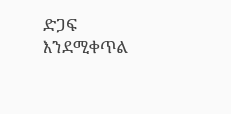ድጋፍ እንደሚቀጥል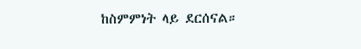ከስምምነት ላይ ደርሰናል።